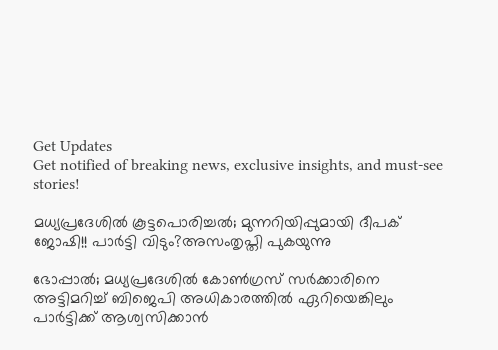Get Updates
Get notified of breaking news, exclusive insights, and must-see stories!

മധ്യപ്രദേശിൽ കൂട്ടപൊരിച്ചൽ; മുന്നറിയിപ്പുമായി ദീപക് ജോഷി!! പാർട്ടി വിടും?അസംതൃപ്തി പുകയുന്നു

ഭോപ്പാൽ; മധ്യപ്രദേശിൽ കോൺഗ്രസ് സർക്കാരിനെ അട്ടിമറിച്ച് ബിജെപി അധികാരത്തിൽ ഏറിയെങ്കിലും പാർട്ടിക്ക് ആശ്വസിക്കാൻ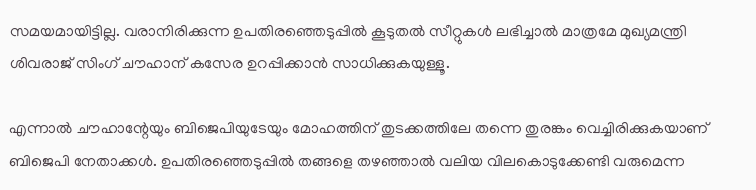സമയമായിട്ടില്ല. വരാനിരിക്കുന്ന ഉപതിരഞ്ഞെടുപ്പിൽ കൂടുതൽ സീറ്റുകൾ ലഭിച്ചാൽ മാത്രമേ മുഖ്യമന്ത്രി ശിവരാജ് സിംഗ് ചൗഹാന് കസേര ഉറപ്പിക്കാൻ സാധിക്കുകയുള്ളൂ.

എന്നാൽ ചൗഹാന്റേയും ബിജെപിയുടേയും മോഹത്തിന് തുടക്കത്തിലേ തന്നെ തുരങ്കം വെച്ചിരിക്കുകയാണ് ബിജെപി നേതാക്കൾ. ഉപതിരഞ്ഞെടുപ്പിൽ തങ്ങളെ തഴഞ്ഞാൽ വലിയ വിലകൊടുക്കേണ്ടി വരുമെന്ന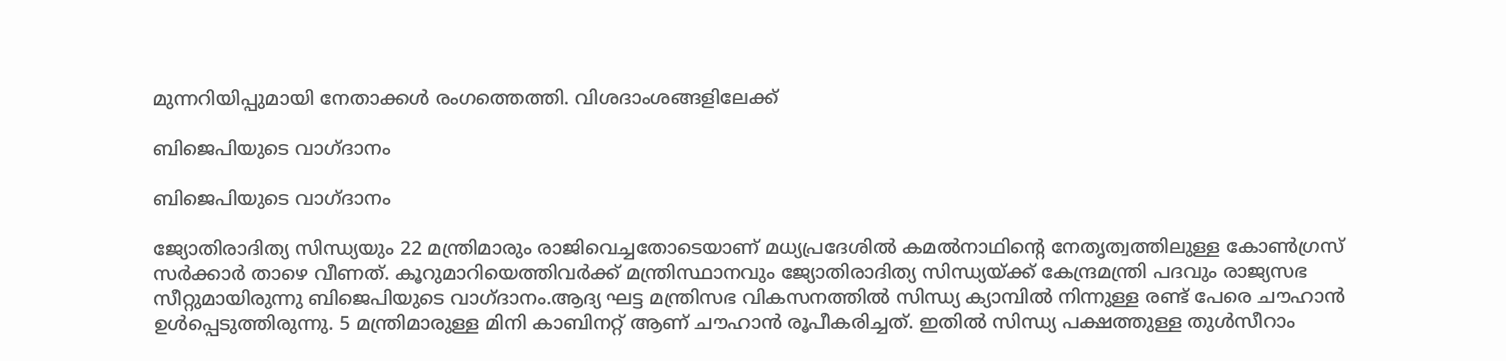മുന്നറിയിപ്പുമായി നേതാക്കൾ രംഗത്തെത്തി. വിശദാംശങ്ങളിലേക്ക്

ബിജെപിയുടെ വാഗ്ദാനം

ബിജെപിയുടെ വാഗ്ദാനം

ജ്യോതിരാദിത്യ സിന്ധ്യയും 22 മന്ത്രിമാരും രാജിവെച്ചതോടെയാണ് മധ്യപ്രദേശിൽ കമൽനാഥിന്റെ നേതൃത്വത്തിലുള്ള കോൺഗ്രസ് സർക്കാർ താഴെ വീണത്. കൂറുമാറിയെത്തിവർക്ക് മന്ത്രിസ്ഥാനവും ജ്യോതിരാദിത്യ സിന്ധ്യയ്ക്ക് കേന്ദ്രമന്ത്രി പദവും രാജ്യസഭ സീറ്റുമായിരുന്നു ബിജെപിയുടെ വാഗ്ദാനം.ആദ്യ ഘട്ട മന്ത്രിസഭ വികസനത്തിൽ സിന്ധ്യ ക്യാമ്പിൽ നിന്നുള്ള രണ്ട് പേരെ ചൗഹാൻ ഉൾപ്പെടുത്തിരുന്നു. 5 മന്ത്രിമാരുള്ള മിനി കാബിനറ്റ് ആണ് ചൗഹാൻ രൂപീകരിച്ചത്. ഇതിൽ സിന്ധ്യ പക്ഷത്തുള്ള തുള്‍സീറാം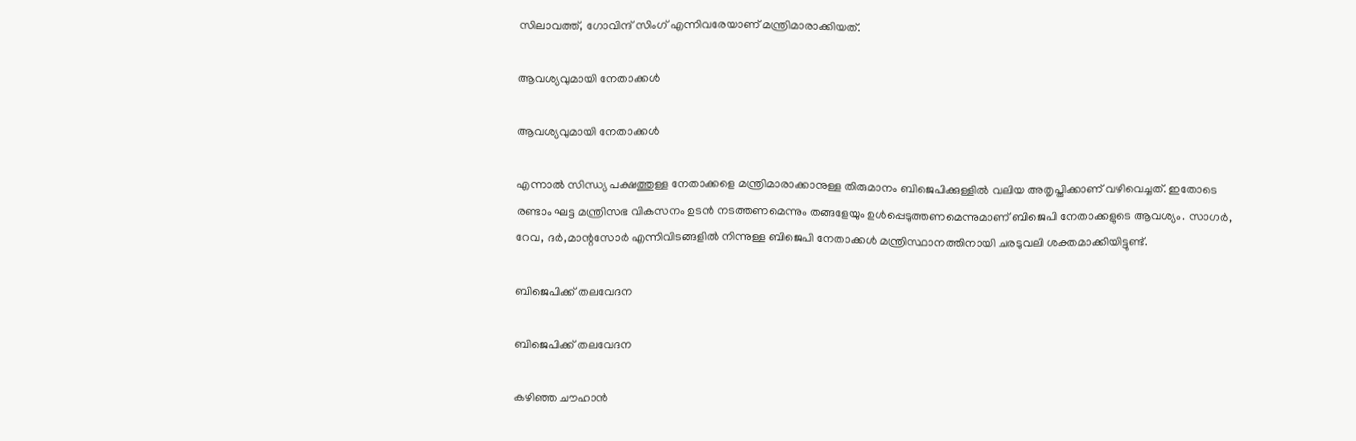സിലാവത്ത്, ഗോവിന്ദ് സിംഗ് എന്നിവരേയാണ് മന്ത്രിമാരാക്കിയത്.

ആവശ്യവുമായി നേതാക്കൾ

ആവശ്യവുമായി നേതാക്കൾ

എന്നാൽ സിന്ധ്യ പക്ഷത്തുള്ള നേതാക്കളെ മന്ത്രിമാരാക്കാനുള്ള തിരുമാനം ബിജെപിക്കുള്ളിൽ വലിയ അതൃപ്തിക്കാണ് വഴിവെച്ചത്. ഇതോടെ രണ്ടാം ഘട്ട മന്ത്രിസഭ വികസനം ഉടൻ നടത്തണമെന്നും തങ്ങളേയും ഉൾപ്പെടുത്തണമെന്നുമാണ് ബിജെപി നേതാക്കളുടെ ആവശ്യം. സാഗർ, റേവ, ദർ,മാന്റസോർ എന്നിവിടങ്ങളിൽ നിന്നുള്ള ബിജെപി നേതാക്കൾ മന്ത്രിസ്ഥാനത്തിനായി ചരടുവലി ശക്തമാക്കിയിട്ടുണ്ട്.

ബിജെപിക്ക് തലവേദന

ബിജെപിക്ക് തലവേദന

കഴിഞ്ഞ ചൗഹാൻ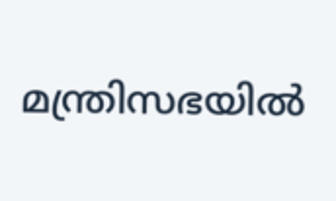മന്ത്രിസഭയിൽ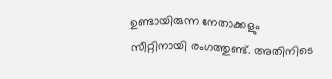ഉണ്ടായിരുന്ന നേതാക്കളും സീറ്റിനായി രംഗത്തുണ്ട്. അതിനിടെ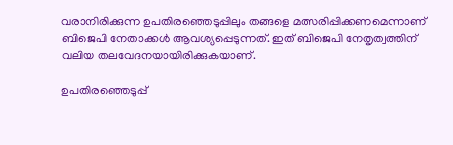വരാനിരിക്കുന്ന ഉപതിരഞ്ഞെടുപ്പിലും തങ്ങളെ മത്സരിപ്പിക്കണമെന്നാണ് ബിജെപി നേതാക്കൾ ആവശ്യപ്പെടുന്നത്. ഇത് ബിജെപി നേതൃത്വത്തിന് വലിയ തലവേദനയായിരിക്കുകയാണ്.

ഉപതിരഞ്ഞെടുപ്പ്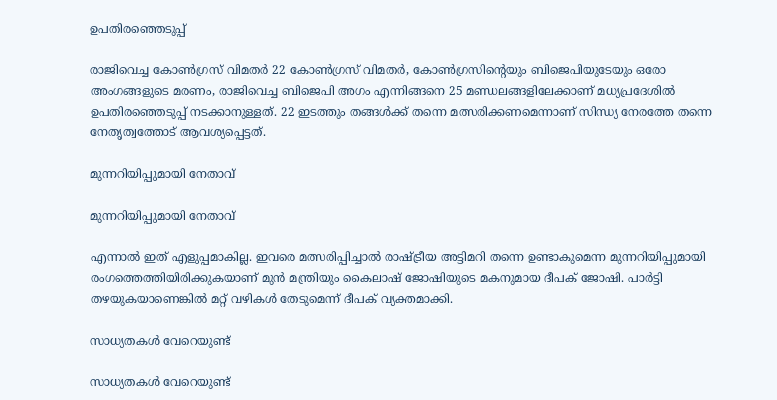ഉപതിരഞ്ഞെടുപ്പ്

രാജിവെച്ച കോണ്‍ഗ്രസ് വിമതര്‍ 22 കോൺഗ്രസ് വിമതർ, കോണ്‍ഗ്രസിന്‍റെയും ബിജെപിയുടേയും ഒരോ അംഗങ്ങളുടെ മരണം, രാജിവെച്ച ബിജെപി അഗം എന്നിങ്ങനെ 25 മണ്ഡലങ്ങളിലേക്കാണ് മധ്യപ്രദേശില്‍ ഉപതിരഞ്ഞെടുപ്പ് നടക്കാനുള്ളത്. 22 ഇടത്തും തങ്ങൾക്ക് തന്നെ മത്സരിക്കണമെന്നാണ് സിന്ധ്യ നേരത്തേ തന്നെ നേതൃത്വത്തോട് ആവശ്യപ്പെട്ടത്.

മുന്നറിയിപ്പുമായി നേതാവ്

മുന്നറിയിപ്പുമായി നേതാവ്

എന്നാൽ ഇത് എളുപ്പമാകില്ല. ഇവരെ മത്സരിപ്പിച്ചാൽ രാഷ്ട്രീയ അട്ടിമറി തന്നെ ഉണ്ടാകുമെന്ന മുന്നറിയിപ്പുമായി രംഗത്തെത്തിയിരിക്കുകയാണ് മുൻ മന്ത്രിയും കൈലാഷ് ജോഷിയുടെ മകനുമായ ദീപക് ജോഷി. പാർട്ടി തഴയുകയാണെങ്കിൽ മറ്റ് വഴികൾ തേടുമെന്ന് ദീപക് വ്യക്തമാക്കി.

സാധ്യതകൾ വേറെയുണ്ട്

സാധ്യതകൾ വേറെയുണ്ട്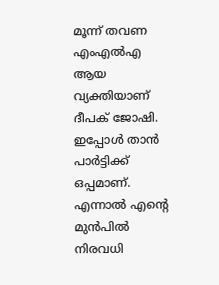മൂന്ന് തവണ എംഎൽഎ ആയ വ്യക്തിയാണ് ദീപക് ജോഷി. ഇപ്പോൾ താൻ പാർട്ടിക്ക് ഒപ്പമാണ്. എന്നാൽ എന്റെ മുൻപിൽ നിരവധി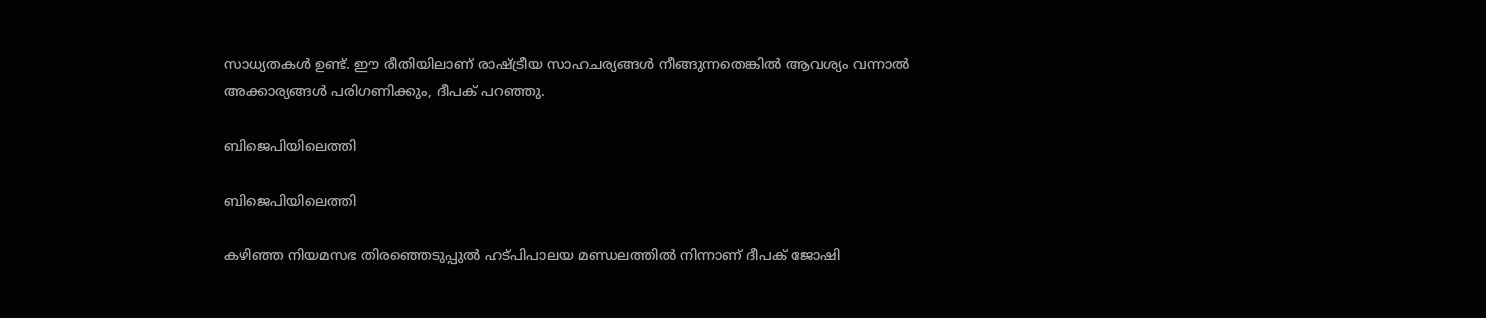സാധ്യതകൾ ഉണ്ട്. ഈ രീതിയിലാണ് രാഷ്ട്രീയ സാഹചര്യങ്ങൾ നീങ്ങുന്നതെങ്കിൽ ആവശ്യം വന്നാൽ അക്കാര്യങ്ങൾ പരിഗണിക്കും, ദീപക് പറഞ്ഞു.

ബിജെപിയിലെത്തി

ബിജെപിയിലെത്തി

കഴിഞ്ഞ നിയമസഭ തിരഞ്ഞെടുപ്പുൽ ഹട്പിപാലയ മണ്ഡലത്തിൽ നിന്നാണ് ദീപക് ജോഷി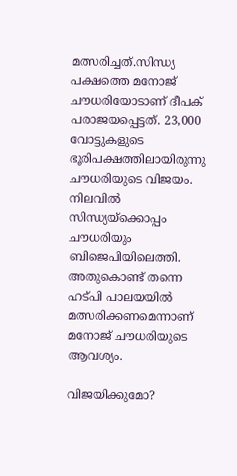മത്സരിച്ചത്.സിന്ധ്യ പക്ഷത്തെ മനോജ് ചൗധരിയോടാണ് ദീപക് പരാജയപ്പെട്ടത്. 23,000 വോട്ടുകളുടെ ഭൂരിപക്ഷത്തിലായിരുന്നു ചൗധരിയുടെ വിജയം. നിലവിൽ സിന്ധ്യയ്ക്കൊപ്പം ചൗധരിയും ബിജെപിയിലെത്തി. അതുകൊണ്ട് തന്നെ ഹട്പി പാലയയിൽ മത്സരിക്കണമെന്നാണ് മനോജ് ചൗധരിയുടെ ആവശ്യം.

വിജയിക്കുമോ?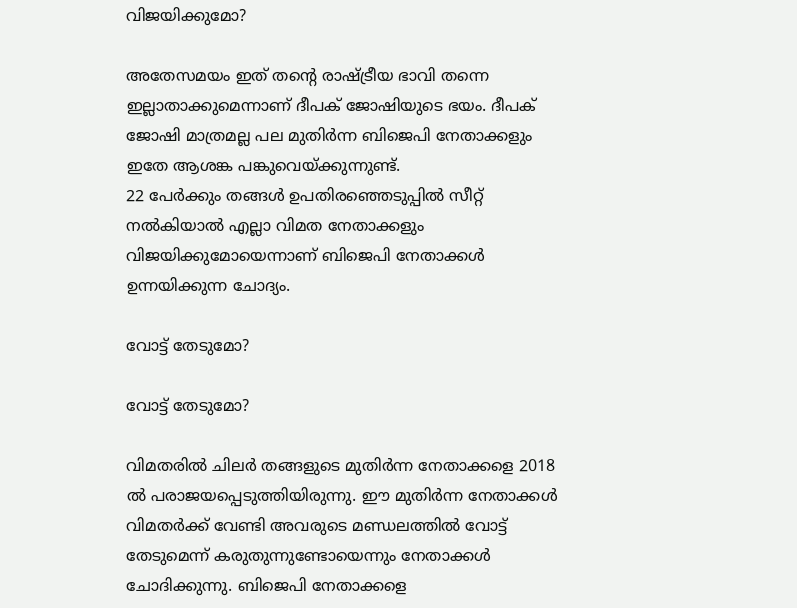വിജയിക്കുമോ?

അതേസമയം ഇത് തന്റെ രാഷ്ട്രീയ ഭാവി തന്നെ ഇല്ലാതാക്കുമെന്നാണ് ദീപക് ജോഷിയുടെ ഭയം. ദീപക് ജോഷി മാത്രമല്ല പല മുതിർന്ന ബിജെപി നേതാക്കളും ഇതേ ആശങ്ക പങ്കുവെയ്ക്കുന്നുണ്ട്.
22 പേർക്കും തങ്ങൾ ഉപതിരഞ്ഞെടുപ്പിൽ സീറ്റ് നൽകിയാൽ എല്ലാ വിമത നേതാക്കളും വിജയിക്കുമോയെന്നാണ് ബിജെപി നേതാക്കൾ ഉന്നയിക്കുന്ന ചോദ്യം.

വോട്ട് തേടുമോ?

വോട്ട് തേടുമോ?

വിമതരിൽ ചിലർ തങ്ങളുടെ മുതിർന്ന നേതാക്കളെ 2018 ൽ പരാജയപ്പെടുത്തിയിരുന്നു. ഈ മുതിർന്ന നേതാക്കൾ വിമതർക്ക് വേണ്ടി അവരുടെ മണ്ഡലത്തിൽ വോട്ട് തേടുമെന്ന് കരുതുന്നുണ്ടോയെന്നും നേതാക്കൾ ചോദിക്കുന്നു. ബിജെപി നേതാക്കളെ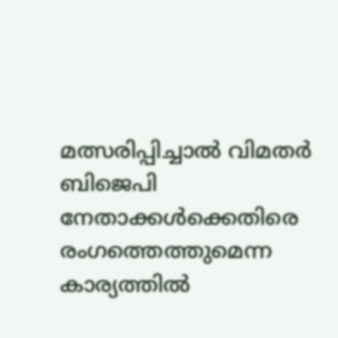മത്സരിപ്പിച്ചാൽ വിമതർ ബിജെപി നേതാക്കൾക്കെതിരെ രംഗത്തെത്തുമെന്ന കാര്യത്തിൽ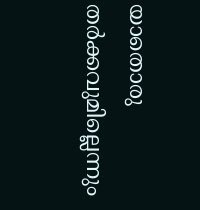യാതൊരു തർക്കവുമില്ലെന്നും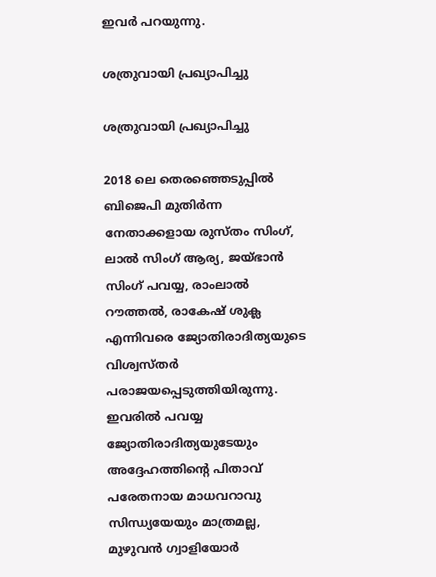ഇവർ പറയുന്നു.

ശത്രുവായി പ്രഖ്യാപിച്ചു

ശത്രുവായി പ്രഖ്യാപിച്ചു

2018 ലെ തെരഞ്ഞെടുപ്പിൽ ബിജെപി മുതിർന്ന നേതാക്കളായ രുസ്തം സിംഗ്, ലാൽ സിംഗ് ആര്യ, ജയ്ഭാൻ സിംഗ് പവയ്യ, രാംലാൽ റൗത്തൽ, രാകേഷ് ശുക്ല എന്നിവരെ ജ്യോതിരാദിത്യയുടെ വിശ്വസ്തർ പരാജയപ്പെടുത്തിയിരുന്നു. ഇവരിൽ പവയ്യ ജ്യോതിരാദിത്യയുടേയും അദ്ദേഹത്തിന്റെ പിതാവ് പരേതനായ മാധവറാവു സിന്ധ്യയേയും മാത്രമല്ല, മുഴുവൻ ഗ്വാളിയോർ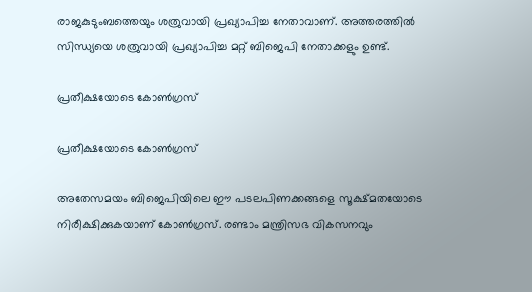രാജകുടുംബത്തെയും ശത്രുവായി പ്രഖ്യാപിച്ച നേതാവാണ്. അത്തരത്തിൽ സിന്ധ്യയെ ശത്രുവായി പ്രഖ്യാപിച്ച മറ്റ് ബിജെപി നേതാക്കളും ഉണ്ട്.

പ്രതീക്ഷയോടെ കോൺഗ്രസ്

പ്രതീക്ഷയോടെ കോൺഗ്രസ്

അതേസമയം ബിജെപിയിലെ ഈ പടലപിണക്കങ്ങളെ സൂക്ഷ്മതയോടെ നിരീക്ഷിക്കുകയാണ് കോൺഗ്രസ്. രണ്ടാം മന്ത്രിസഭ വികസനവും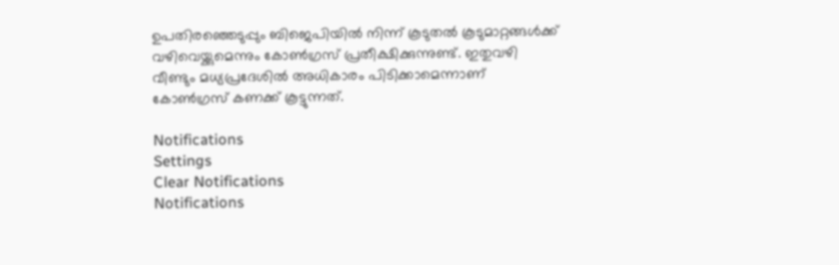ഉപതിരഞ്ഞെടുപ്പും ബിജെപിയിൽ നിന്ന് കൂടുതൽ കൂടുമാറ്റങ്ങൾക്ക് വഴിവെയ്ക്കുമെന്നും കോൺഗ്രസ് പ്രതീക്ഷിക്കുന്നുണ്ട്. ഇതുവഴി വീണ്ടും മധ്യപ്രദേശിൽ അധികാരം പിടിക്കാമെന്നാണ് കോൺഗ്രസ് കണക്ക് കൂട്ടുന്നത്.

Notifications
Settings
Clear Notifications
Notifications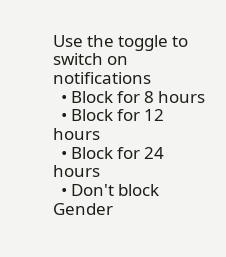Use the toggle to switch on notifications
  • Block for 8 hours
  • Block for 12 hours
  • Block for 24 hours
  • Don't block
Gender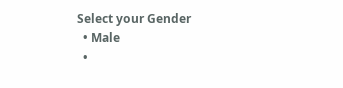Select your Gender
  • Male
  •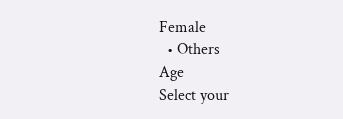Female
  • Others
Age
Select your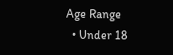Age Range
  • Under 18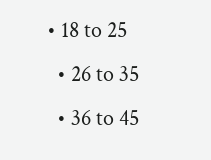• 18 to 25
  • 26 to 35
  • 36 to 45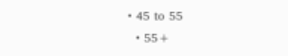• 45 to 55
  • 55+